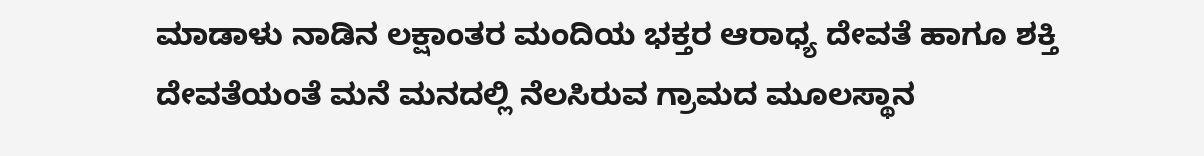ಮಾಡಾಳು ನಾಡಿನ ಲಕ್ಷಾಂತರ ಮಂದಿಯ ಭಕ್ತರ ಆರಾಧ್ಯ ದೇವತೆ ಹಾಗೂ ಶಕ್ತಿ ದೇವತೆಯಂತೆ ಮನೆ ಮನದಲ್ಲಿ ನೆಲಸಿರುವ ಗ್ರಾಮದ ಮೂಲಸ್ಥಾನ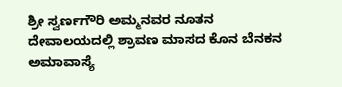ಶ್ರೀ ಸ್ವರ್ಣಗೌರಿ ಅಮ್ಮನವರ ನೂತನ ದೇವಾಲಯದಲ್ಲಿ ಶ್ರಾವಣ ಮಾಸದ ಕೊನ ಬೆನಕನ ಅಮಾವಾಸ್ಯೆ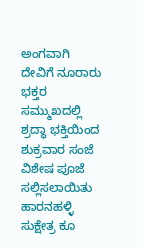ಅಂಗವಾಗಿ ದೇವಿಗೆ ನೂರಾರು ಭಕ್ತರ ಸಮ್ಮುಖದಲ್ಲಿ ಶ್ರದ್ಧಾ ಭಕ್ತಿಯಿಂದ ಶುಕ್ರವಾರ ಸಂಜೆ ವಿಶೇಷ ಪೂಜೆ ಸಲ್ಲಿಸಲಾಯಿತು ಹಾರನಹಳ್ಳಿ ಸುಕ್ಷೇತ್ರ ಕೂ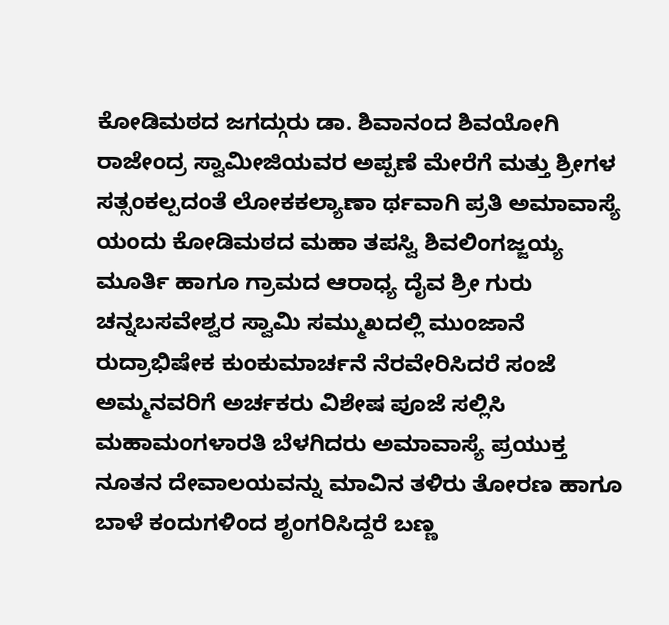ಕೋಡಿಮಠದ ಜಗದ್ಗುರು ಡಾ. ಶಿವಾನಂದ ಶಿವಯೋಗಿ ರಾಜೇಂದ್ರ ಸ್ವಾಮೀಜಿಯವರ ಅಪ್ಪಣೆ ಮೇರೆಗೆ ಮತ್ತು ಶ್ರೀಗಳ ಸತ್ಸಂಕಲ್ಪದಂತೆ ಲೋಕಕಲ್ಯಾಣಾ ರ್ಥವಾಗಿ ಪ್ರತಿ ಅಮಾವಾಸ್ಯೆ ಯಂದು ಕೋಡಿಮಠದ ಮಹಾ ತಪಸ್ವಿ ಶಿವಲಿಂಗಜ್ಜಯ್ಯ ಮೂರ್ತಿ ಹಾಗೂ ಗ್ರಾಮದ ಆರಾಧ್ಯ ದೈವ ಶ್ರೀ ಗುರು ಚನ್ನಬಸವೇಶ್ವರ ಸ್ವಾಮಿ ಸಮ್ಮುಖದಲ್ಲಿ ಮುಂಜಾನೆ ರುದ್ರಾಭಿಷೇಕ ಕುಂಕುಮಾರ್ಚನೆ ನೆರವೇರಿಸಿದರೆ ಸಂಜೆ ಅಮ್ಮನವರಿಗೆ ಅರ್ಚಕರು ವಿಶೇಷ ಪೂಜೆ ಸಲ್ಲಿಸಿ ಮಹಾಮಂಗಳಾರತಿ ಬೆಳಗಿದರು ಅಮಾವಾಸ್ಯೆ ಪ್ರಯುಕ್ತ ನೂತನ ದೇವಾಲಯವನ್ನು ಮಾವಿನ ತಳಿರು ತೋರಣ ಹಾಗೂ ಬಾಳೆ ಕಂದುಗಳಿಂದ ಶೃಂಗರಿಸಿದ್ದರೆ ಬಣ್ಣ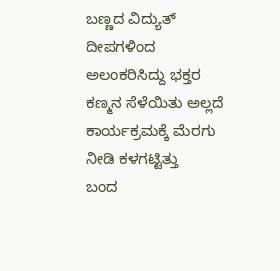ಬಣ್ಣದ ವಿದ್ಯುತ್ ದೀಪಗಳಿಂದ ಅಲಂಕರಿಸಿದ್ದು ಭಕ್ತರ ಕಣ್ಮನ ಸೆಳೆಯಿತು ಅಲ್ಲದೆ ಕಾರ್ಯಕ್ರಮಕ್ಕೆ ಮೆರಗು ನೀಡಿ ಕಳಗಟ್ಟಿತ್ತು
ಬಂದ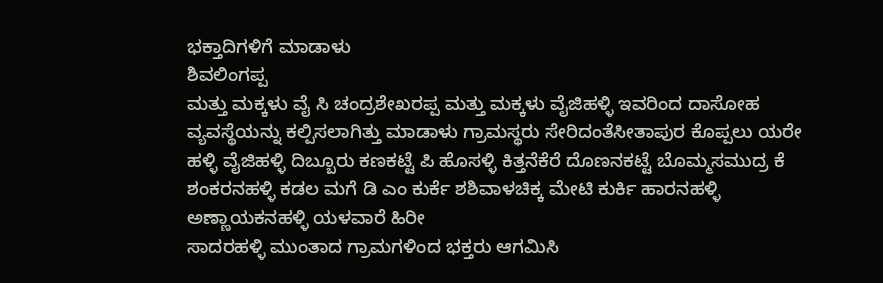ಭಕ್ತಾದಿಗಳಿಗೆ ಮಾಡಾಳು
ಶಿವಲಿಂಗಪ್ಪ
ಮತ್ತು ಮಕ್ಕಳು ವೈ ಸಿ ಚಂದ್ರಶೇಖರಪ್ಪ ಮತ್ತು ಮಕ್ಕಳು ವೈಜಿಹಳ್ಳಿ ಇವರಿಂದ ದಾಸೋಹ ವ್ಯವಸ್ಥೆಯನ್ನು ಕಲ್ಪಿಸಲಾಗಿತ್ತು ಮಾಡಾಳು ಗ್ರಾಮಸ್ಥರು ಸೇರಿದಂತೆಸೀತಾಪುರ ಕೊಪ್ಪಲು ಯರೇ ಹಳ್ಳಿ ವೈಜಿಹಳ್ಳಿ ದಿಬ್ಬೂರು ಕಣಕಟ್ಟೆ ಪಿ ಹೊಸಳ್ಳಿ ಕಿತ್ತನೆಕೆರೆ ದೊಣನಕಟ್ಟೆ ಬೊಮ್ಮಸಮುದ್ರ ಕೆ ಶಂಕರನಹಳ್ಳಿ ಕಡಲ ಮಗೆ ಡಿ ಎಂ ಕುರ್ಕೆ ಶಶಿವಾಳಚಿಕ್ಕ ಮೇಟಿ ಕುರ್ಕಿ ಹಾರನಹಳ್ಳಿ ಅಣ್ಣಾಯಕನಹಳ್ಳಿ ಯಳವಾರೆ ಹಿರೀ
ಸಾದರಹಳ್ಳಿ ಮುಂತಾದ ಗ್ರಾಮಗಳಿಂದ ಭಕ್ತರು ಆಗಮಿಸಿ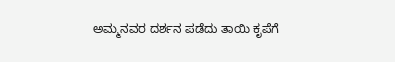ಅಮ್ಮನವರ ದರ್ಶನ ಪಡೆದು ತಾಯಿ ಕೃಪೆಗೆ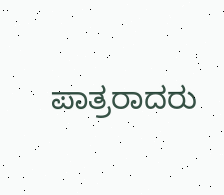ಪಾತ್ರರಾದರು